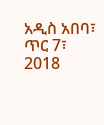አዲስ አበባ፣ ጥር 7፣ 2018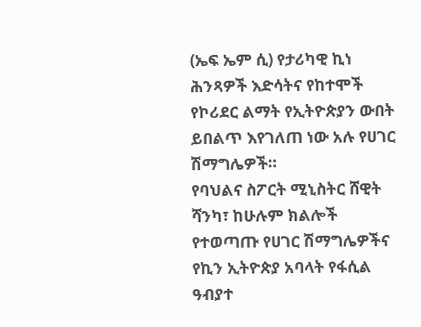(ኤፍ ኤም ሲ) የታሪካዊ ኪነ ሕንጻዎች እድሳትና የከተሞች የኮሪደር ልማት የኢትዮጵያን ውበት ይበልጥ እየገለጠ ነው አሉ የሀገር ሽማግሌዎች።
የባህልና ስፖርት ሚኒስትር ሸዊት ሻንካ፣ ከሁሉም ክልሎች የተወጣጡ የሀገር ሽማግሌዎችና የኪን ኢትዮጵያ አባላት የፋሲል ዓብያተ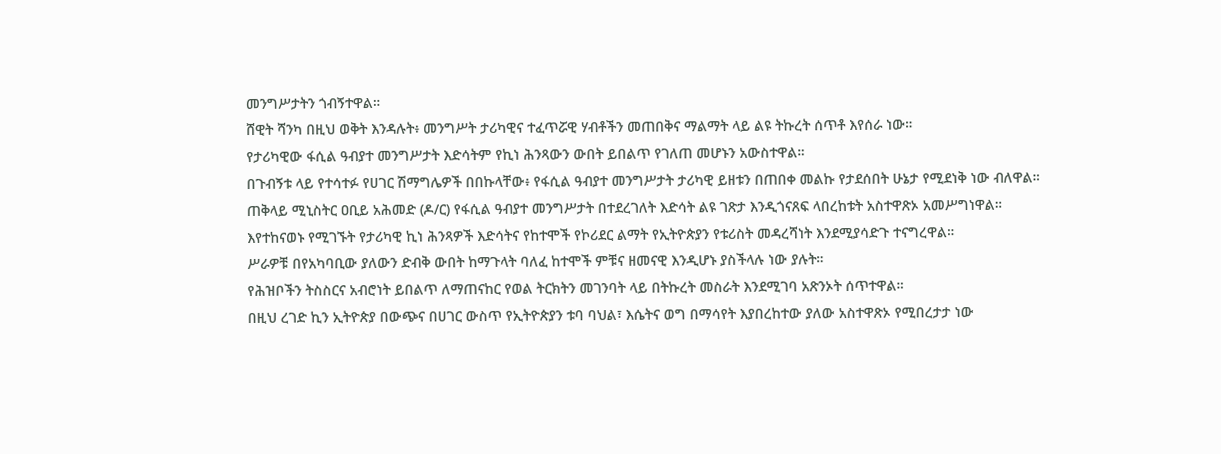መንግሥታትን ጎብኝተዋል።
ሸዊት ሻንካ በዚህ ወቅት እንዳሉት፥ መንግሥት ታሪካዊና ተፈጥሯዊ ሃብቶችን መጠበቅና ማልማት ላይ ልዩ ትኩረት ሰጥቶ እየሰራ ነው።
የታሪካዊው ፋሲል ዓብያተ መንግሥታት እድሳትም የኪነ ሕንጻውን ውበት ይበልጥ የገለጠ መሆኑን አውስተዋል።
በጉብኝቱ ላይ የተሳተፉ የሀገር ሽማግሌዎች በበኩላቸው፥ የፋሲል ዓብያተ መንግሥታት ታሪካዊ ይዘቱን በጠበቀ መልኩ የታደሰበት ሁኔታ የሚደነቅ ነው ብለዋል።
ጠቅላይ ሚኒስትር ዐቢይ አሕመድ (ዶ/ር) የፋሲል ዓብያተ መንግሥታት በተደረገለት እድሳት ልዩ ገጽታ እንዲጎናጸፍ ላበረከቱት አስተዋጽኦ አመሥግነዋል።
እየተከናወኑ የሚገኙት የታሪካዊ ኪነ ሕንጻዎች እድሳትና የከተሞች የኮሪደር ልማት የኢትዮጵያን የቱሪስት መዳረሻነት እንደሚያሳድጉ ተናግረዋል።
ሥራዎቹ በየአካባቢው ያለውን ድብቅ ውበት ከማጉላት ባለፈ ከተሞች ምቹና ዘመናዊ እንዲሆኑ ያስችላሉ ነው ያሉት።
የሕዝቦችን ትስስርና አብሮነት ይበልጥ ለማጠናከር የወል ትርክትን መገንባት ላይ በትኩረት መስራት እንደሚገባ አጽንኦት ሰጥተዋል።
በዚህ ረገድ ኪን ኢትዮጵያ በውጭና በሀገር ውስጥ የኢትዮጵያን ቱባ ባህል፣ እሴትና ወግ በማሳየት እያበረከተው ያለው አስተዋጽኦ የሚበረታታ ነው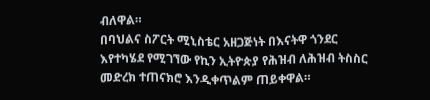ብለዋል።
በባህልና ስፖርት ሚኒስቴር አዘጋጅነት በእናትዋ ጎንደር እየተካሄደ የሚገኘው የኪን ኢትዮጵያ የሕዝብ ለሕዝብ ትስስር መድረክ ተጠናክሮ እንዲቀጥልም ጠይቀዋል።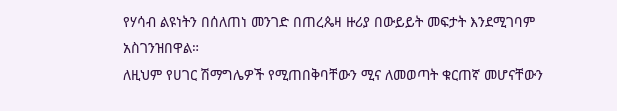የሃሳብ ልዩነትን በሰለጠነ መንገድ በጠረጴዛ ዙሪያ በውይይት መፍታት እንደሚገባም አስገንዝበዋል።
ለዚህም የሀገር ሽማግሌዎች የሚጠበቅባቸውን ሚና ለመወጣት ቁርጠኛ መሆናቸውን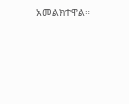አመልክተዋል።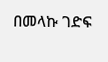በመላኩ ገድፍ